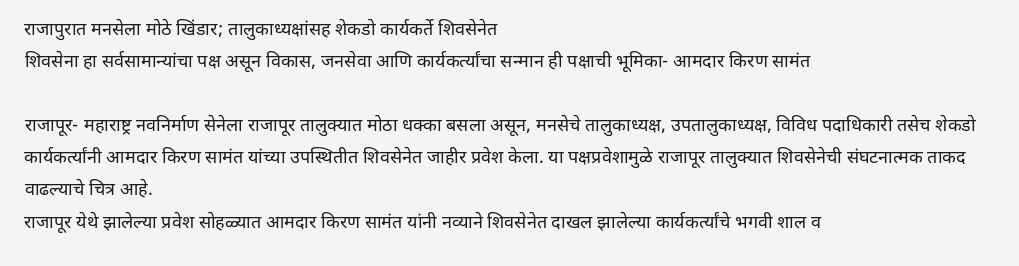राजापुरात मनसेला मोठे खिंडार; तालुकाध्यक्षांसह शेकडो कार्यकर्ते शिवसेनेत
शिवसेना हा सर्वसामान्यांचा पक्ष असून विकास, जनसेवा आणि कार्यकर्त्यांचा सन्मान ही पक्षाची भूमिका- आमदार किरण सामंत

राजापूर- महाराष्ट्र नवनिर्माण सेनेला राजापूर तालुक्यात मोठा धक्का बसला असून, मनसेचे तालुकाध्यक्ष, उपतालुकाध्यक्ष, विविध पदाधिकारी तसेच शेकडो कार्यकर्त्यांनी आमदार किरण सामंत यांच्या उपस्थितीत शिवसेनेत जाहीर प्रवेश केला. या पक्षप्रवेशामुळे राजापूर तालुक्यात शिवसेनेची संघटनात्मक ताकद वाढल्याचे चित्र आहे.
राजापूर येथे झालेल्या प्रवेश सोहळ्यात आमदार किरण सामंत यांनी नव्याने शिवसेनेत दाखल झालेल्या कार्यकर्त्यांचे भगवी शाल व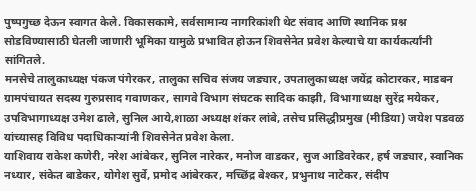पुष्पगुच्छ देऊन स्वागत केले. विकासकामे, सर्वसामान्य नागरिकांशी थेट संवाद आणि स्थानिक प्रश्न सोडविण्यासाठी घेतली जाणारी भूमिका यामुळे प्रभावित होऊन शिवसेनेत प्रवेश केल्याचे या कार्यकर्त्यांनी सांगितले.
मनसेचे तालुकाध्यक्ष पंकज पंगेरकर, तालुका सचिव संजय जड्यार, उपतालुकाध्यक्ष जयेंद्र कोटारकर, माडबन ग्रामपंचायत सदस्य गुरुप्रसाद गवाणकर, सागवे विभाग संघटक सादिक काझी, विभागाध्यक्ष सुरेंद्र मयेकर, उपविभागाध्यक्ष उमेश ढाले, सुनिल आये,शाळा अध्यक्ष शंकर लांबे, तसेच प्रसिद्धीप्रमुख (मीडिया) जयेश पडवळ यांच्यासह विविध पदाधिकाऱ्यांनी शिवसेनेत प्रवेश केला.
याशिवाय राकेश कणेरी, नरेश आंबेकर, सुनिल नारेकर, मनोज वाडकर, सुज आडिवरेकर, हर्ष जड्यार, स्वानिक नध्यार, संकेत बाडेकर, योगेश सुर्वे, प्रमोद आंबेरकर, मच्छिंद्र बेश्कर, प्रभुनाथ नाटेकर, संदीप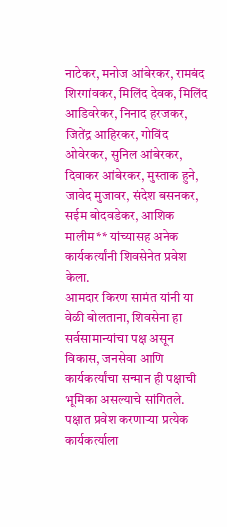नाटेकर, मनोज आंबेरकर, रामबंद शिरगांवकर, मिलिंद देवक, मिलिंद आडिवरेकर, निनाद हरजकर, जितेंद्र आहिरकर, गोविंद ओवेरकर, सुनिल आंबेरकर, दिवाकर आंबेरकर, मुस्ताक हुने, जावेद मुजावर, संदेश बसनकर, सईम बोदवडेकर, आशिक मालीम** यांच्यासह अनेक कार्यकर्त्यांनी शिवसेनेत प्रवेश केला.
आमदार किरण सामंत यांनी या वेळी बोलताना, शिवसेना हा सर्वसामान्यांचा पक्ष असून विकास, जनसेवा आणि कार्यकर्त्यांचा सन्मान ही पक्षाची भूमिका असल्याचे सांगितले. पक्षात प्रवेश करणाऱ्या प्रत्येक कार्यकर्त्याला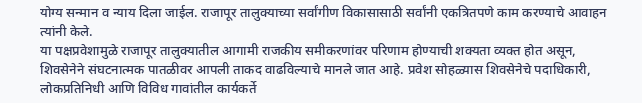योग्य सन्मान व न्याय दिला जाईल. राजापूर तालुक्याच्या सर्वांगीण विकासासाठी सर्वांनी एकत्रितपणे काम करण्याचे आवाहन त्यांनी केले.
या पक्षप्रवेशामुळे राजापूर तालुक्यातील आगामी राजकीय समीकरणांवर परिणाम होण्याची शक्यता व्यक्त होत असून, शिवसेनेने संघटनात्मक पातळीवर आपली ताकद वाढविल्याचे मानले जात आहे. प्रवेश सोहळ्यास शिवसेनेचे पदाधिकारी, लोकप्रतिनिधी आणि विविध गावांतील कार्यकर्ते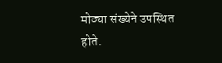मोठ्या संख्येने उपस्थित होते.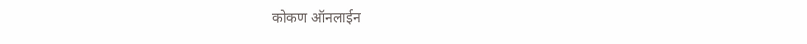कोकण ऑनलाईन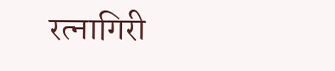रत्नागिरी